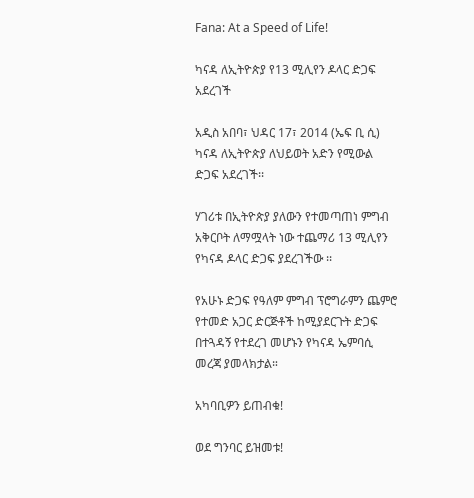Fana: At a Speed of Life!

ካናዳ ለኢትዮጵያ የ13 ሚሊየን ዶላር ድጋፍ አደረገች

አዲስ አበባ፣ ህዳር 17፣ 2014 (ኤፍ ቢ ሲ) ካናዳ ለኢትዮጵያ ለህይወት አድን የሚውል ድጋፍ አደረገች፡፡

ሃገሪቱ በኢትዮጵያ ያለውን የተመጣጠነ ምግብ አቅርቦት ለማሟላት ነው ተጨማሪ 13 ሚሊየን የካናዳ ዶላር ድጋፍ ያደረገችው ፡፡

የአሁኑ ድጋፍ የዓለም ምግብ ፕሮግራምን ጨምሮ የተመድ አጋር ድርጅቶች ከሚያደርጉት ድጋፍ በተጓዳኝ የተደረገ መሆኑን የካናዳ ኤምባሲ መረጃ ያመላክታል።

አካባቢዎን ይጠብቁ!

ወደ ግንባር ይዝመቱ!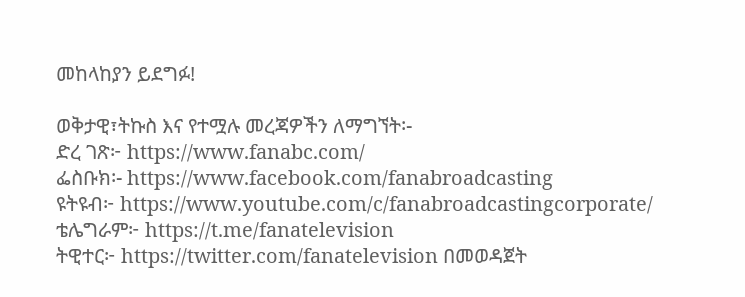መከላከያን ይደግፉ!

ወቅታዊ፣ትኩስ እና የተሟሉ መረጃዎችን ለማግኘት፡-
ድረ ገጽ፦ https://www.fanabc.com/
ፌስቡክ፡- https://www.facebook.com/fanabroadcasting
ዩትዩብ፦ https://www.youtube.com/c/fanabroadcastingcorporate/
ቴሌግራም፦ https://t.me/fanatelevision
ትዊተር፦ https://twitter.com/fanatelevision በመወዳጀት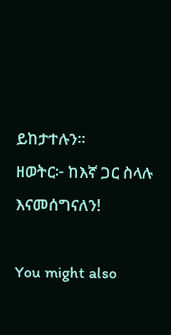ይከታተሉን፡፡
ዘወትር፦ ከእኛ ጋር ስላሉ እናመሰግናለን!

You might also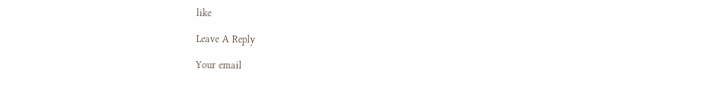like

Leave A Reply

Your email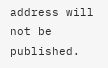address will not be published.